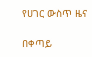የሀገር ውስጥ ዜና

በቀጣይ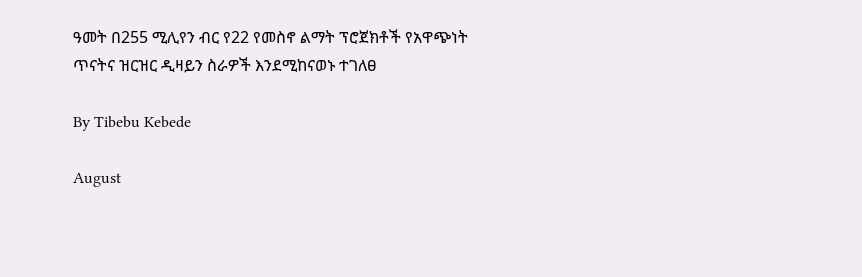ዓመት በ255 ሚሊየን ብር የ22 የመስኖ ልማት ፕሮጀክቶች የአዋጭነት ጥናትና ዝርዝር ዲዛይን ስራዎች እንደሚከናወኑ ተገለፀ

By Tibebu Kebede

August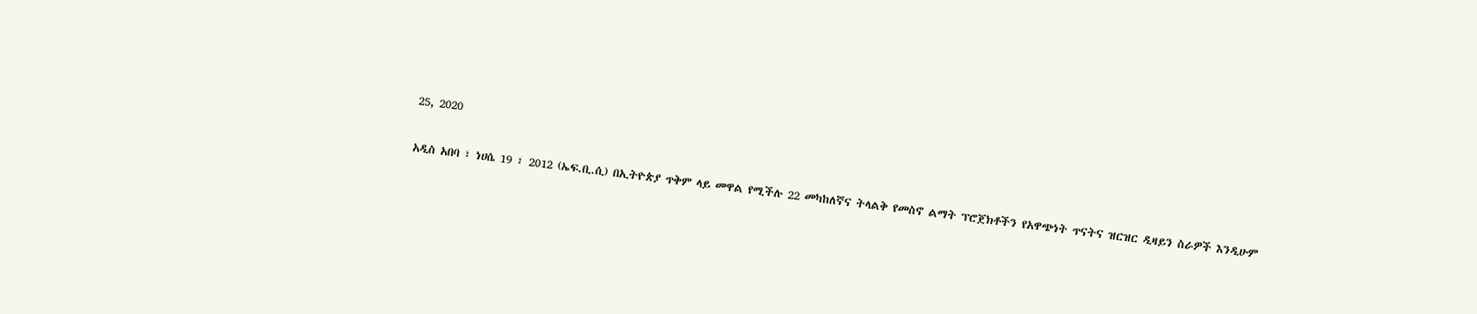25, 2020

አዲስ አበባ ፣ ነሀሴ 19 ፣ 2012 (ኤፍ.ቢ.ሲ) በኢትዮጵያ ጥቅም ላይ መዋል የሚችሉ 22 መካከለኛና ትላልቅ የመስኖ ልማት ፕሮጀክቶችን የአዋጭነት ጥናትና ዝርዝር ዲዛይን ስራዎች እንዲሁም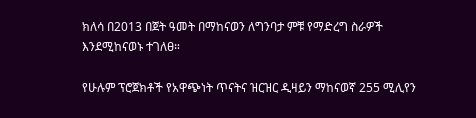ክለሳ በ2013 በጀት ዓመት በማከናወን ለግንባታ ምቹ የማድረግ ስራዎች እንደሚከናወኑ ተገለፀ።

የሁሉም ፕሮጀክቶች የአዋጭነት ጥናትና ዝርዝር ዲዛይን ማከናወኛ 255 ሚሊየን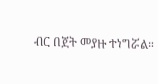ብር በጀት መያዙ ተነግሯል።